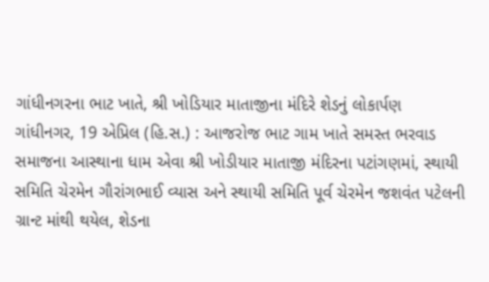ગાંધીનગરના ભાટ ખાતે, શ્રી ખોડિયાર માતાજીના મંદિરે શેડનું લોકાર્પણ
ગાંધીનગર, 19 એપ્રિલ (હિ.સ.) : આજરોજ ભાટ ગામ ખાતે સમસ્ત ભરવાડ સમાજના આસ્થાના ધામ એવા શ્રી ખોડીયાર માતાજી મંદિરના પટાંગણમાં, સ્થાયી સમિતિ ચેરમેન ગૌરાંગભાઈ વ્યાસ અને સ્થાયી સમિતિ પૂર્વ ચેરમેન જશવંત પટેલની ગ્રાન્ટ માંથી થયેલ, શેડના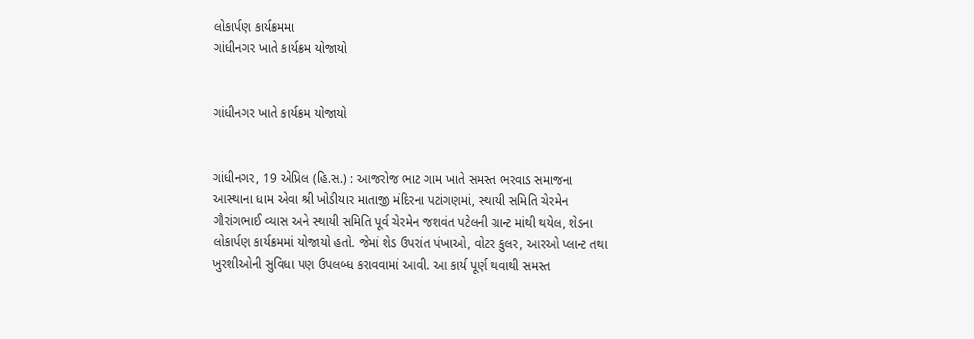લોકાર્પણ કાર્યક્રમમા
ગાંધીનગર ખાતે કાર્યક્રમ યોજાયો


ગાંધીનગર ખાતે કાર્યક્રમ યોજાયો


ગાંધીનગર, 19 એપ્રિલ (હિ.સ.) : આજરોજ ભાટ ગામ ખાતે સમસ્ત ભરવાડ સમાજના આસ્થાના ધામ એવા શ્રી ખોડીયાર માતાજી મંદિરના પટાંગણમાં, સ્થાયી સમિતિ ચેરમેન ગૌરાંગભાઈ વ્યાસ અને સ્થાયી સમિતિ પૂર્વ ચેરમેન જશવંત પટેલની ગ્રાન્ટ માંથી થયેલ, શેડના લોકાર્પણ કાર્યક્રમમાં યોજાયો હતો. જેમાં શેડ ઉપરાંત પંખાઓ, વોટર કુલર, આરઓ પ્લાન્ટ તથા ખુરશીઓની સુવિધા પણ ઉપલબ્ધ કરાવવામાં આવી. આ કાર્ય પૂર્ણ થવાથી સમસ્ત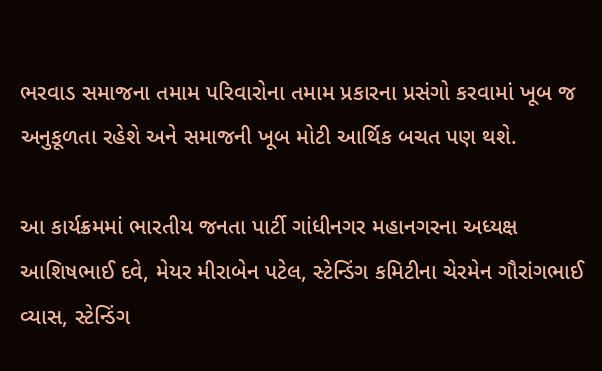ભરવાડ સમાજના તમામ પરિવારોના તમામ પ્રકારના પ્રસંગો કરવામાં ખૂબ જ અનુકૂળતા રહેશે અને સમાજની ખૂબ મોટી આર્થિક બચત પણ થશે.

આ કાર્યક્રમમાં ભારતીય જનતા પાર્ટી ગાંધીનગર મહાનગરના અધ્યક્ષ આશિષભાઈ દવે, મેયર મીરાબેન પટેલ, સ્ટેન્ડિંગ કમિટીના ચેરમેન ગૌરાંગભાઈ વ્યાસ, સ્ટેન્ડિંગ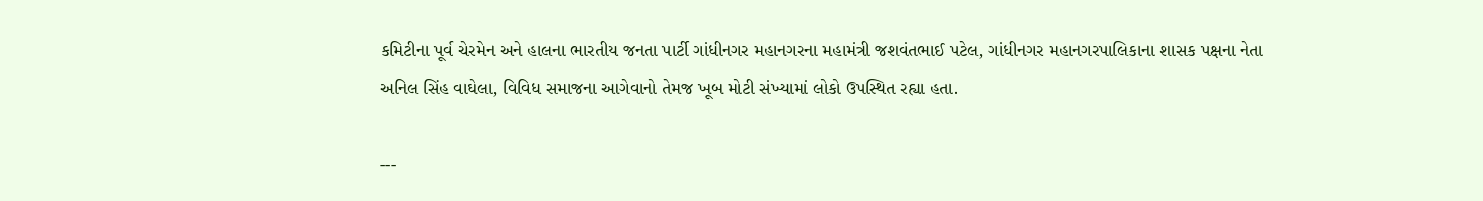કમિટીના પૂર્વ ચેરમેન અને હાલના ભારતીય જનતા પાર્ટી ગાંધીનગર મહાનગરના મહામંત્રી જશવંતભાઈ પટેલ, ગાંધીનગર મહાનગરપાલિકાના શાસક પક્ષના નેતા અનિલ સિંહ વાઘેલા, વિવિધ સમાજના આગેવાનો તેમજ ખૂબ મોટી સંખ્યામાં લોકો ઉપસ્થિત રહ્યા હતા.

---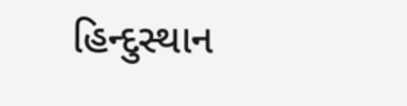હિન્દુસ્થાન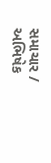સમાચાર / અભિષેક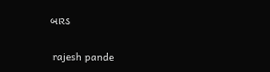બારડ


 rajesh pande